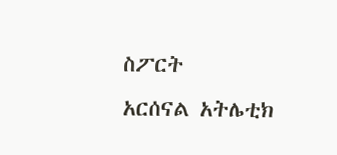ስፖርት
አርሰናል አትሌቲክ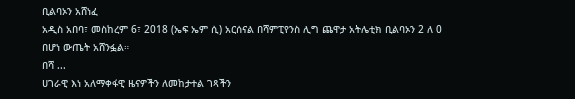ቢልባኦን አሸነፈ
አዲስ አበባ፣ መስከረም 6፣ 2018 (ኤፍ ኤም ሲ) አርሰናል በሻምፒየንስ ሊግ ጨዋታ አትሌቲክ ቢልባኦን 2 ለ 0 በሆነ ውጤት አሸንፏል።
በሻ ...
ሀገራዊ እነ አለማቀፋዊ ዜናዎችን ለመከታተል ገጻችን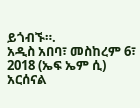ይጎብኙ።.
አዲስ አበባ፣ መስከረም 6፣ 2018 (ኤፍ ኤም ሲ) አርሰናል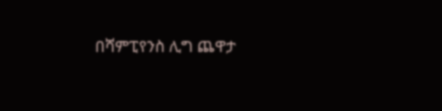በሻምፒየንስ ሊግ ጨዋታ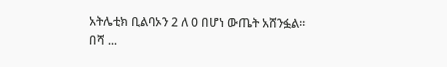አትሌቲክ ቢልባኦን 2 ለ 0 በሆነ ውጤት አሸንፏል።
በሻ ...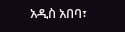አዲስ አበባ፣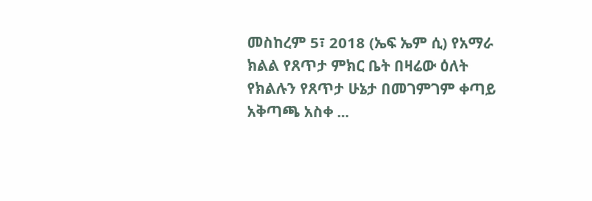መስከረም 5፣ 2018 (ኤፍ ኤም ሲ) የአማራ ክልል የጸጥታ ምክር ቤት በዛሬው ዕለት የክልሉን የጸጥታ ሁኔታ በመገምገም ቀጣይ አቅጣጫ አስቀ ...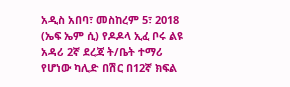አዲስ አበባ፣ መስከረም 5፣ 2018 (ኤፍ ኤም ሲ) የዶዶላ ኢፈ ቦሩ ልዩ አዳሪ 2ኛ ደረጃ ት/ቤት ተማሪ የሆነው ካሊድ በሽር በ12ኛ ክፍል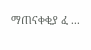ማጠናቀቂያ ፈ ...